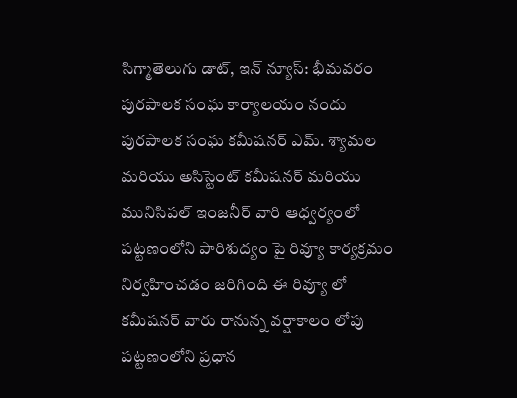సిగ్మాతెలుగు డాట్, ఇన్ న్యూస్: భీమవరం పురపాలక సంఘ కార్యాలయం నందు పురపాలక సంఘ కమీషనర్ ఎమ్. శ్యామల మరియు అసిస్టెంట్ కమీషనర్ మరియు మునిసిపల్ ఇంజనీర్ వారి ఆధ్వర్యంలో పట్టణంలోని పారిశుద్యం పై రివ్యూ కార్యక్రమం నిర్వహించడం జరిగింది ఈ రివ్యూ లో కమీషనర్ వారు రానున్న వర్షాకాలం లోపు పట్టణంలోని ప్రధాన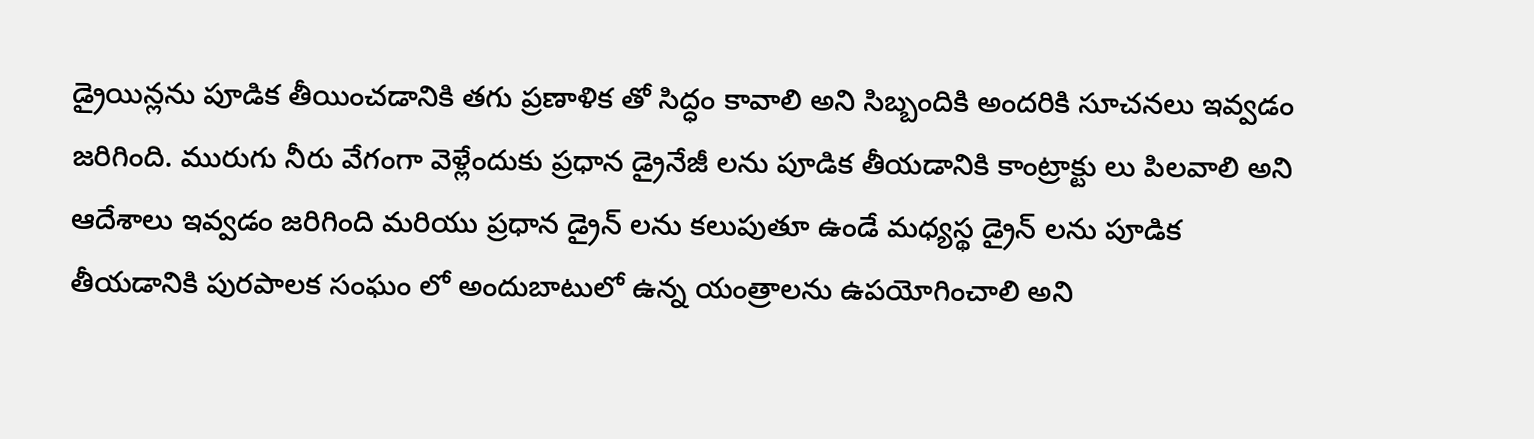డ్రైయిన్లను పూడిక తీయించడానికి తగు ప్రణాళిక తో సిద్ధం కావాలి అని సిబ్బందికి అందరికి సూచనలు ఇవ్వడం జరిగింది. మురుగు నీరు వేగంగా వెళ్లేందుకు ప్రధాన డ్రైనేజీ లను పూడిక తీయడానికి కాంట్రాక్టు లు పిలవాలి అని ఆదేశాలు ఇవ్వడం జరిగింది మరియు ప్రధాన డ్రైన్ లను కలుపుతూ ఉండే మధ్యస్థ డ్రైన్ లను పూడిక తీయడానికి పురపాలక సంఘం లో అందుబాటులో ఉన్న యంత్రాలను ఉపయోగించాలి అని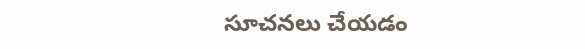సూచనలు చేయడం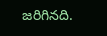జరిగినది.